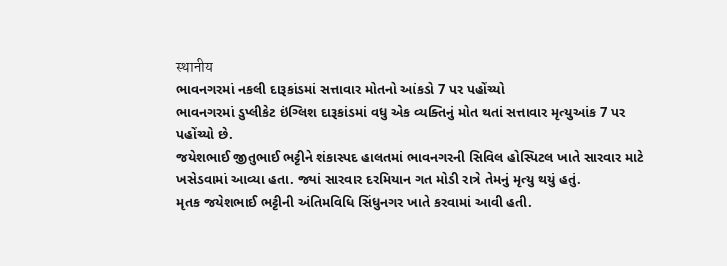स्थानीय
ભાવનગરમાં નકલી દારૂકાંડમાં સત્તાવાર મોતનો આંકડો 7 પર પહોંચ્યો
ભાવનગરમાં ડુપ્લીકેટ ઇંગ્લિશ દારૂકાંડમાં વધુ એક વ્યક્તિનું મોત થતાં સત્તાવાર મૃત્યુઆંક 7 પર પહોંચ્યો છે.
જયેશભાઈ જીતુભાઈ ભટ્ટીને શંકાસ્પદ હાલતમાં ભાવનગરની સિવિલ હોસ્પિટલ ખાતે સારવાર માટે ખસેડવામાં આવ્યા હતા. જ્યાં સારવાર દરમિયાન ગત મોડી રાત્રે તેમનું મૃત્યુ થયું હતું.
મૃતક જયેશભાઈ ભટ્ટીની અંતિમવિધિ સિંધુનગર ખાતે કરવામાં આવી હતી.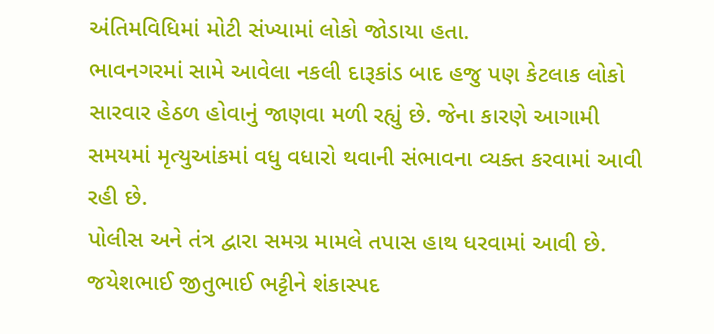અંતિમવિધિમાં મોટી સંખ્યામાં લોકો જોડાયા હતા.
ભાવનગરમાં સામે આવેલા નકલી દારૂકાંડ બાદ હજુ પણ કેટલાક લોકો સારવાર હેઠળ હોવાનું જાણવા મળી રહ્યું છે. જેના કારણે આગામી સમયમાં મૃત્યુઆંકમાં વધુ વધારો થવાની સંભાવના વ્યક્ત કરવામાં આવી રહી છે.
પોલીસ અને તંત્ર દ્વારા સમગ્ર મામલે તપાસ હાથ ધરવામાં આવી છે.
જયેશભાઈ જીતુભાઈ ભટ્ટીને શંકાસ્પદ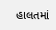હાલતમાં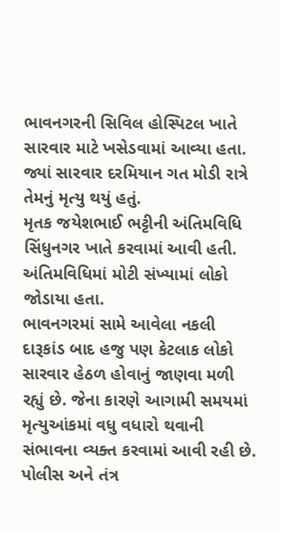ભાવનગરની સિવિલ હોસ્પિટલ ખાતે સારવાર માટે ખસેડવામાં આવ્યા હતા. જ્યાં સારવાર દરમિયાન ગત મોડી રાત્રે તેમનું મૃત્યુ થયું હતું.
મૃતક જયેશભાઈ ભટ્ટીની અંતિમવિધિ સિંધુનગર ખાતે કરવામાં આવી હતી. અંતિમવિધિમાં મોટી સંખ્યામાં લોકો જોડાયા હતા.
ભાવનગરમાં સામે આવેલા નકલી દારૂકાંડ બાદ હજુ પણ કેટલાક લોકો સારવાર હેઠળ હોવાનું જાણવા મળી રહ્યું છે. જેના કારણે આગામી સમયમાં મૃત્યુઆંકમાં વધુ વધારો થવાની સંભાવના વ્યક્ત કરવામાં આવી રહી છે.
પોલીસ અને તંત્ર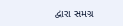દ્વારા સમગ્ર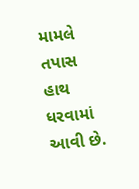મામલે તપાસ હાથ ધરવામાં આવી છે.